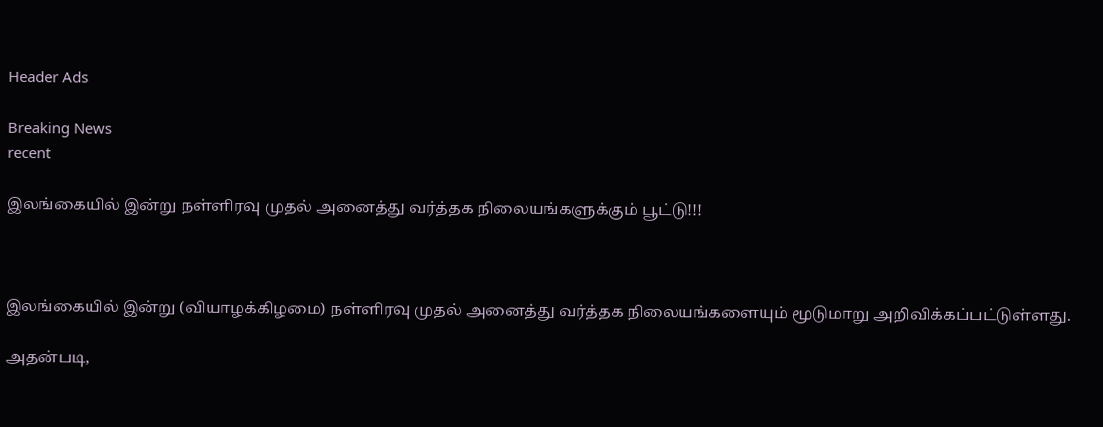Header Ads

Breaking News
recent

இலங்கையில் இன்று நள்ளிரவு முதல் அனைத்து வர்த்தக நிலையங்களுக்கும் பூட்டு!!!



இலங்கையில் இன்று (வியாழக்கிழமை) நள்ளிரவு முதல் அனைத்து வர்த்தக நிலையங்களையும் மூடுமாறு அறிவிக்கப்பட்டுள்ளது.

அதன்படி,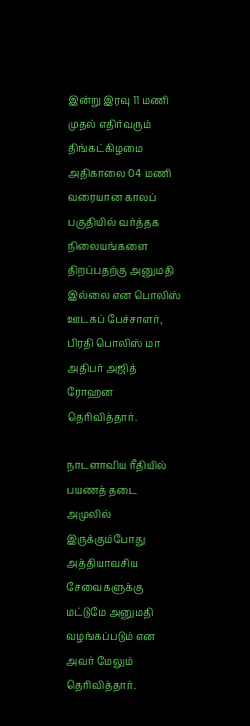இன்று இரவு 11 மணி முதல் எதிர்வரும் திங்கட்கிழமை அதிகாலை 04 மணி வரையான காலப் பகுதியில் வர்த்தக நிலையங்களை திறப்பதற்கு அனுமதி இல்லை என பொலிஸ் ஊடகப் பேச்சாளர், பிரதி பொலிஸ் மா அதிபர் அஜித் ரோஹன தெரிவித்தார்.

நாடளாவிய ரீதியில் பயணத் தடை அமுலில் இருக்கும்போது அத்தியாவசிய சேவைகளுக்கு மட்டுமே அனுமதி வழங்கப்படும் என அவர் மேலும் தெரிவித்தார்.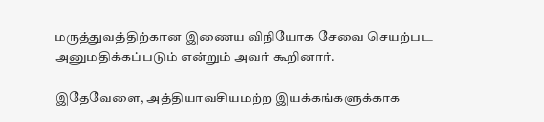மருத்துவத்திற்கான இணைய விநியோக சேவை செயற்பட அனுமதிக்கப்படும் என்றும் அவர் கூறினார்.

இதேவேளை, அத்தியாவசியமற்ற இயக்கங்களுக்காக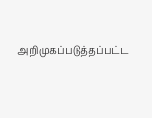அறிமுகப்படுத்தப்பட்ட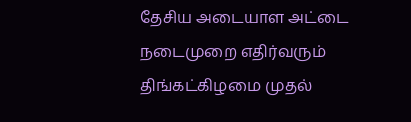தேசிய அடையாள அட்டை நடைமுறை எதிர்வரும் திங்கட்கிழமை முதல்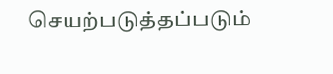செயற்படுத்தப்படும்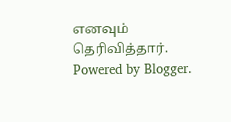எனவும் தெரிவித்தார்.
Powered by Blogger.